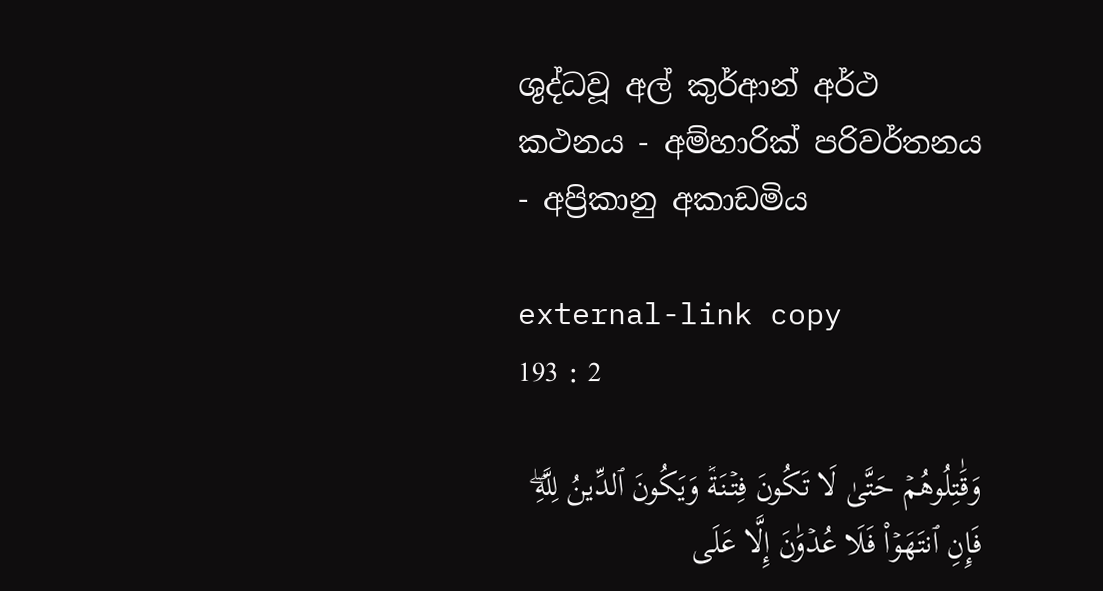ශුද්ධවූ අල් කුර්ආන් අර්ථ කථනය - අම්හාරික් පරිවර්තනය - අප්‍රිකානු අකාඩමිය

external-link copy
193 : 2

وَقَٰتِلُوهُمۡ حَتَّىٰ لَا تَكُونَ فِتۡنَةٞ وَيَكُونَ ٱلدِّينُ لِلَّهِۖ فَإِنِ ٱنتَهَوۡاْ فَلَا عُدۡوَٰنَ إِلَّا عَلَى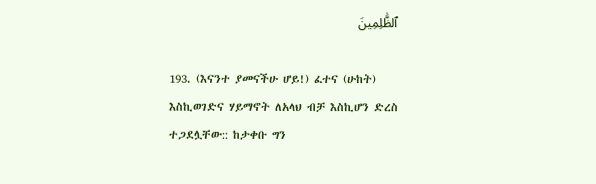ٱلظَّٰلِمِينَ

193. (እናንተ ያመናችሁ ሆይ!) ፈተና (ሁከት) እስኪወገድና ሃይማኖት ለአላህ ብቻ እስኪሆን ድረስ ተጋደሏቸው:: ከታቀቡ ግን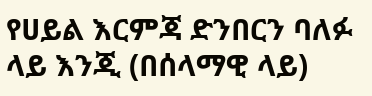የሀይል እርምጃ ድንበርን ባለፉ ላይ እንጂ (በሰላማዊ ላይ)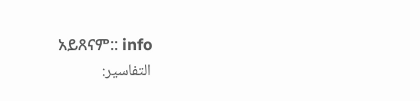አይጸናም:: info
التفاسير: